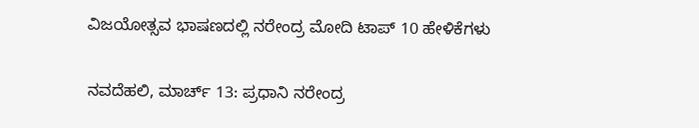ವಿಜಯೋತ್ಸವ ಭಾಷಣದಲ್ಲಿ ನರೇಂದ್ರ ಮೋದಿ ಟಾಪ್ 10 ಹೇಳಿಕೆಗಳು

ನವದೆಹಲಿ, ಮಾರ್ಚ್ 13: ಪ್ರಧಾನಿ ನರೇಂದ್ರ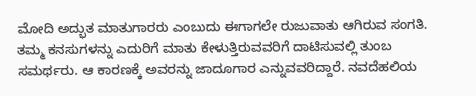ಮೋದಿ ಅದ್ಭುತ ಮಾತುಗಾರರು ಎಂಬುದು ಈಗಾಗಲೇ ರುಜುವಾತು ಆಗಿರುವ ಸಂಗತಿ. ತಮ್ಮ ಕನಸುಗಳನ್ನು ಎದುರಿಗೆ ಮಾತು ಕೇಳುತ್ತಿರುವವರಿಗೆ ದಾಟಿಸುವಲ್ಲಿ ತುಂಬ ಸಮರ್ಥರು. ಆ ಕಾರಣಕ್ಕೆ ಅವರನ್ನು ಜಾದೂಗಾರ ಎನ್ನುವವರಿದ್ದಾರೆ. ನವದೆಹಲಿಯ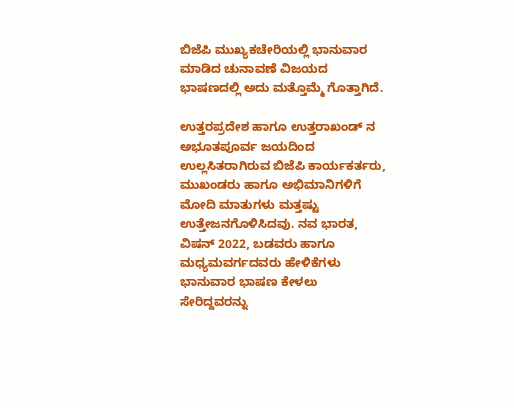ಬಿಜೆಪಿ ಮುಖ್ಯಕಚೇರಿಯಲ್ಲಿ ಭಾನುವಾರ ಮಾಡಿದ ಚುನಾವಣೆ ವಿಜಯದ ಭಾಷಣದಲ್ಲಿ ಅದು ಮತ್ತೊಮ್ಮೆ ಗೊತ್ತಾಗಿದೆ.

ಉತ್ತರಪ್ರದೇಶ ಹಾಗೂ ಉತ್ತರಾಖಂಡ್ ನ ಅಭೂತಪೂರ್ವ ಜಯದಿಂದ ಉಲ್ಲಸಿತರಾಗಿರುವ ಬಿಜೆಪಿ ಕಾರ್ಯಕರ್ತರು, ಮುಖಂಡರು ಹಾಗೂ ಅಭಿಮಾನಿಗಳಿಗೆ ಮೋದಿ ಮಾತುಗಳು ಮತ್ತಷ್ಟು ಉತ್ತೇಜನಗೊಳಿಸಿದವು. ನವ ಭಾರತ, ವಿಷನ್ 2022, ಬಡವರು ಹಾಗೂ ಮಧ್ಯಮವರ್ಗದವರು ಹೇಳಿಕೆಗಳು ಭಾನುವಾರ ಭಾಷಣ ಕೇಳಲು ಸೇರಿದ್ದವರನ್ನು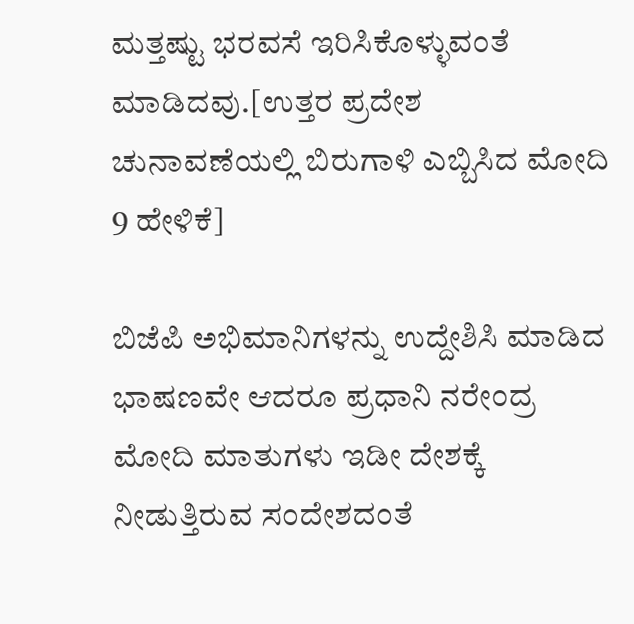ಮತ್ತಷ್ಟು ಭರವಸೆ ಇರಿಸಿಕೊಳ್ಳುವಂತೆ ಮಾಡಿದವು.[ಉತ್ತರ ಪ್ರದೇಶ ಚುನಾವಣೆಯಲ್ಲಿ ಬಿರುಗಾಳಿ ಎಬ್ಬಿಸಿದ ಮೋದಿ 9 ಹೇಳಿಕೆ]

ಬಿಜೆಪಿ ಅಭಿಮಾನಿಗಳನ್ನು ಉದ್ದೇಶಿಸಿ ಮಾಡಿದ ಭಾಷಣವೇ ಆದರೂ ಪ್ರಧಾನಿ ನರೇಂದ್ರ ಮೋದಿ ಮಾತುಗಳು ಇಡೀ ದೇಶಕ್ಕೆ ನೀಡುತ್ತಿರುವ ಸಂದೇಶದಂತೆ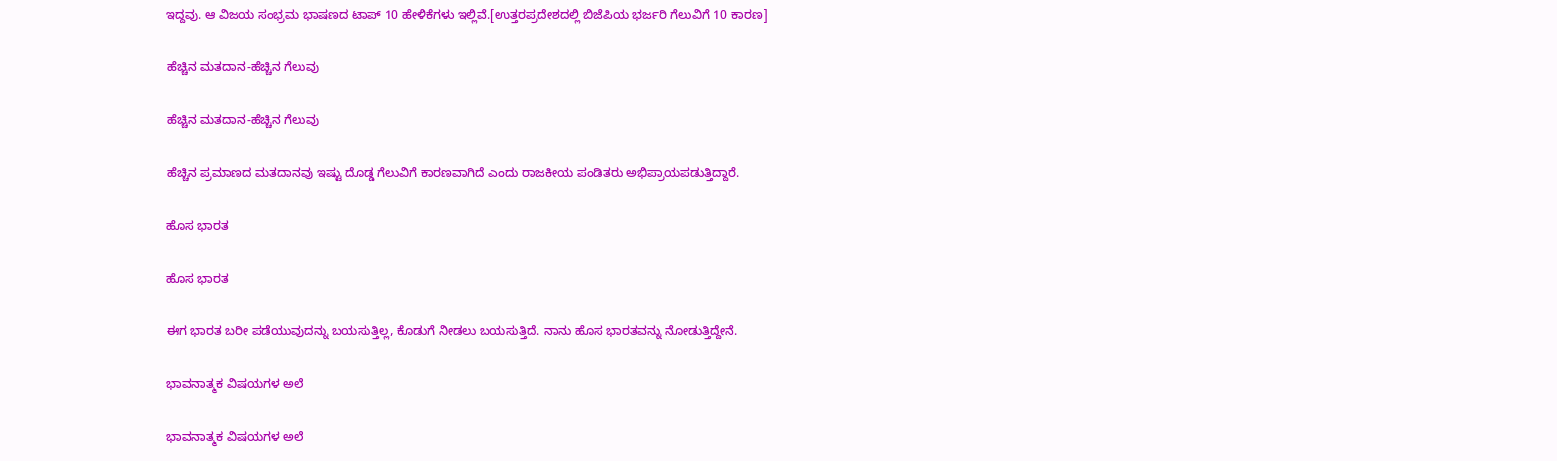ಇದ್ದವು. ಆ ವಿಜಯ ಸಂಭ್ರಮ ಭಾಷಣದ ಟಾಪ್ 10 ಹೇಳಿಕೆಗಳು ಇಲ್ಲಿವೆ.[ಉತ್ತರಪ್ರದೇಶದಲ್ಲಿ ಬಿಜೆಪಿಯ ಭರ್ಜರಿ ಗೆಲುವಿಗೆ 10 ಕಾರಣ]

ಹೆಚ್ಚಿನ ಮತದಾನ-ಹೆಚ್ಚಿನ ಗೆಲುವು

ಹೆಚ್ಚಿನ ಮತದಾನ-ಹೆಚ್ಚಿನ ಗೆಲುವು

ಹೆಚ್ಚಿನ ಪ್ರಮಾಣದ ಮತದಾನವು ಇಷ್ಟು ದೊಡ್ಡ ಗೆಲುವಿಗೆ ಕಾರಣವಾಗಿದೆ ಎಂದು ರಾಜಕೀಯ ಪಂಡಿತರು ಅಭಿಪ್ರಾಯಪಡುತ್ತಿದ್ದಾರೆ.

ಹೊಸ ಭಾರತ

ಹೊಸ ಭಾರತ

ಈಗ ಭಾರತ ಬರೀ ಪಡೆಯುವುದನ್ನು ಬಯಸುತ್ತಿಲ್ಲ, ಕೊಡುಗೆ ನೀಡಲು ಬಯಸುತ್ತಿದೆ. ನಾನು ಹೊಸ ಭಾರತವನ್ನು ನೋಡುತ್ತಿದ್ದೇನೆ.

ಭಾವನಾತ್ಮಕ ವಿಷಯಗಳ ಅಲೆ

ಭಾವನಾತ್ಮಕ ವಿಷಯಗಳ ಅಲೆ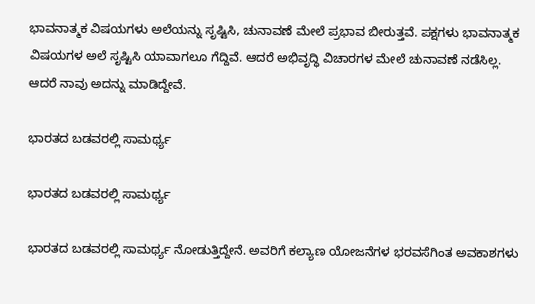ಭಾವನಾತ್ಮಕ ವಿಷಯಗಳು ಅಲೆಯನ್ನು ಸೃಷ್ಟಿಸಿ, ಚುನಾವಣೆ ಮೇಲೆ ಪ್ರಭಾವ ಬೀರುತ್ತವೆ. ಪಕ್ಷಗಳು ಭಾವನಾತ್ಮಕ ವಿಷಯಗಳ ಅಲೆ ಸೃಷ್ಟಿಸಿ ಯಾವಾಗಲೂ ಗೆದ್ದಿವೆ. ಆದರೆ ಅಭಿವೃದ್ಧಿ ವಿಚಾರಗಳ ಮೇಲೆ ಚುನಾವಣೆ ನಡೆಸಿಲ್ಲ. ಆದರೆ ನಾವು ಅದನ್ನು ಮಾಡಿದ್ದೇವೆ.

ಭಾರತದ ಬಡವರಲ್ಲಿ ಸಾಮರ್ಥ್ಯ

ಭಾರತದ ಬಡವರಲ್ಲಿ ಸಾಮರ್ಥ್ಯ

ಭಾರತದ ಬಡವರಲ್ಲಿ ಸಾಮರ್ಥ್ಯ ನೋಡುತ್ತಿದ್ದೇನೆ. ಅವರಿಗೆ ಕಲ್ಯಾಣ ಯೋಜನೆಗಳ ಭರವಸೆಗಿಂತ ಅವಕಾಶಗಳು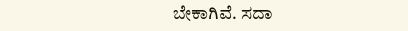ಬೇಕಾಗಿವೆ. ಸದಾ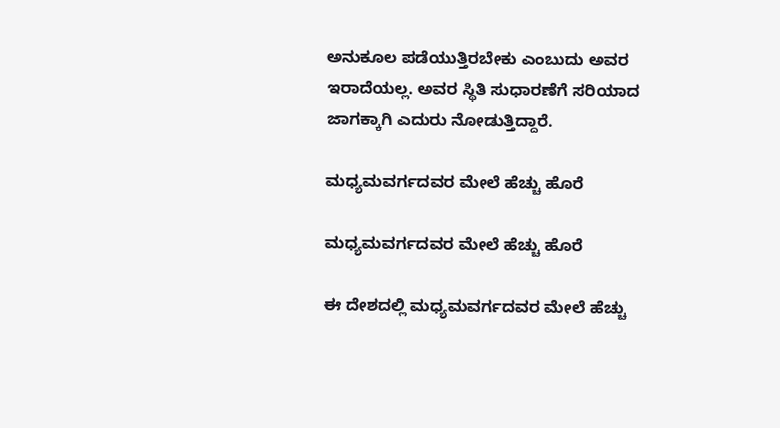ಅನುಕೂಲ ಪಡೆಯುತ್ತಿರಬೇಕು ಎಂಬುದು ಅವರ ಇರಾದೆಯಲ್ಲ. ಅವರ ಸ್ಥಿತಿ ಸುಧಾರಣೆಗೆ ಸರಿಯಾದ ಜಾಗಕ್ಕಾಗಿ ಎದುರು ನೋಡುತ್ತಿದ್ದಾರೆ.

ಮಧ್ಯಮವರ್ಗದವರ ಮೇಲೆ ಹೆಚ್ಚು ಹೊರೆ

ಮಧ್ಯಮವರ್ಗದವರ ಮೇಲೆ ಹೆಚ್ಚು ಹೊರೆ

ಈ ದೇಶದಲ್ಲಿ ಮಧ್ಯಮವರ್ಗದವರ ಮೇಲೆ ಹೆಚ್ಚು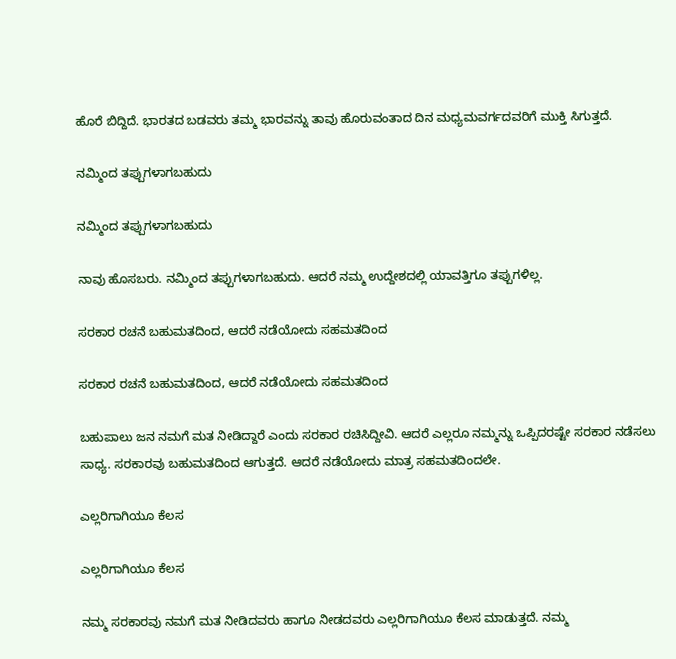ಹೊರೆ ಬಿದ್ದಿದೆ. ಭಾರತದ ಬಡವರು ತಮ್ಮ ಭಾರವನ್ನು ತಾವು ಹೊರುವಂತಾದ ದಿನ ಮಧ್ಯಮವರ್ಗದವರಿಗೆ ಮುಕ್ತಿ ಸಿಗುತ್ತದೆ.

ನಮ್ಮಿಂದ ತಪ್ಪುಗಳಾಗಬಹುದು

ನಮ್ಮಿಂದ ತಪ್ಪುಗಳಾಗಬಹುದು

ನಾವು ಹೊಸಬರು. ನಮ್ಮಿಂದ ತಪ್ಪುಗಳಾಗಬಹುದು. ಆದರೆ ನಮ್ಮ ಉದ್ದೇಶದಲ್ಲಿ ಯಾವತ್ತಿಗೂ ತಪ್ಪುಗಳಿಲ್ಲ.

ಸರಕಾರ ರಚನೆ ಬಹುಮತದಿಂದ, ಆದರೆ ನಡೆಯೋದು ಸಹಮತದಿಂದ

ಸರಕಾರ ರಚನೆ ಬಹುಮತದಿಂದ, ಆದರೆ ನಡೆಯೋದು ಸಹಮತದಿಂದ

ಬಹುಪಾಲು ಜನ ನಮಗೆ ಮತ ನೀಡಿದ್ದಾರೆ ಎಂದು ಸರಕಾರ ರಚಿಸಿದ್ದೀವಿ. ಆದರೆ ಎಲ್ಲರೂ ನಮ್ಮನ್ನು ಒಪ್ಪಿದರಷ್ಟೇ ಸರಕಾರ ನಡೆಸಲು ಸಾಧ್ಯ. ಸರಕಾರವು ಬಹುಮತದಿಂದ ಆಗುತ್ತದೆ. ಆದರೆ ನಡೆಯೋದು ಮಾತ್ರ ಸಹಮತದಿಂದಲೇ.

ಎಲ್ಲರಿಗಾಗಿಯೂ ಕೆಲಸ

ಎಲ್ಲರಿಗಾಗಿಯೂ ಕೆಲಸ

ನಮ್ಮ ಸರಕಾರವು ನಮಗೆ ಮತ ನೀಡಿದವರು ಹಾಗೂ ನೀಡದವರು ಎಲ್ಲರಿಗಾಗಿಯೂ ಕೆಲಸ ಮಾಡುತ್ತದೆ. ನಮ್ಮ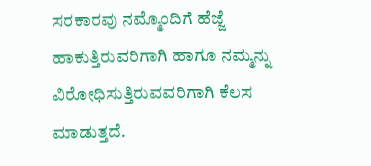ಸರಕಾರವು ನಮ್ಮೊಂದಿಗೆ ಹೆಜ್ಜೆ ಹಾಕುತ್ತಿರುವರಿಗಾಗಿ ಹಾಗೂ ನಮ್ಮನ್ನು ವಿರೋಧಿಸುತ್ತಿರುವವರಿಗಾಗಿ ಕೆಲಸ ಮಾಡುತ್ತದೆ.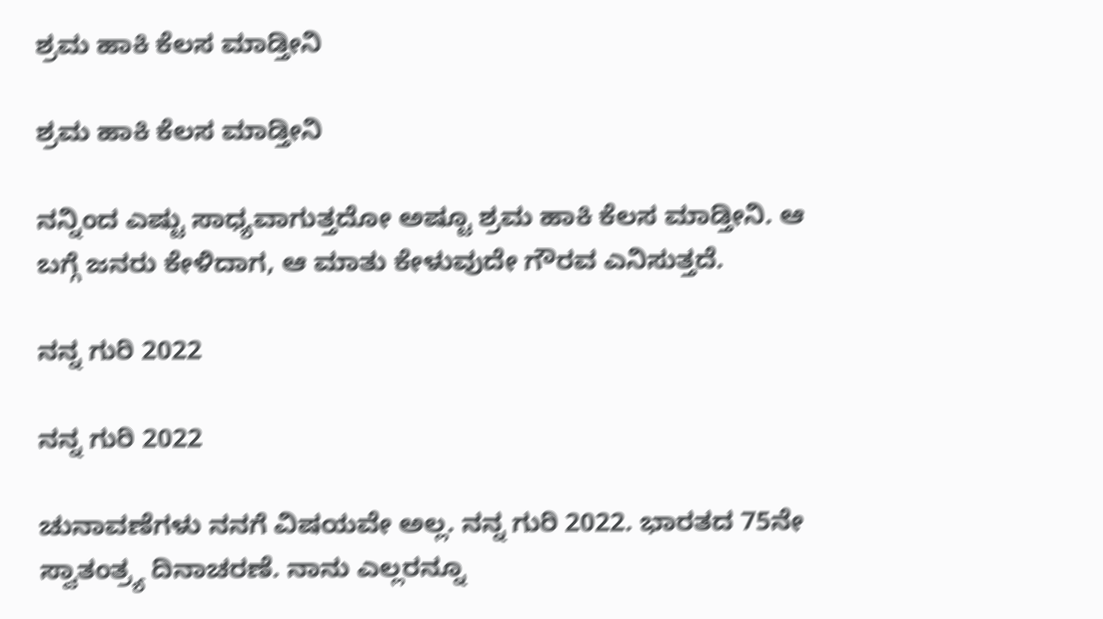ಶ್ರಮ ಹಾಕಿ ಕೆಲಸ ಮಾಡ್ತೀನಿ

ಶ್ರಮ ಹಾಕಿ ಕೆಲಸ ಮಾಡ್ತೀನಿ

ನನ್ನಿಂದ ಎಷ್ಟು ಸಾಧ್ಯವಾಗುತ್ತದೋ ಅಷ್ಟೂ ಶ್ರಮ ಹಾಕಿ ಕೆಲಸ ಮಾಡ್ತೀನಿ. ಆ ಬಗ್ಗೆ ಜನರು ಕೇಳಿದಾಗ, ಆ ಮಾತು ಕೇಳುವುದೇ ಗೌರವ ಎನಿಸುತ್ತದೆ.

ನನ್ನ ಗುರಿ 2022

ನನ್ನ ಗುರಿ 2022

ಚುನಾವಣೆಗಳು ನನಗೆ ವಿಷಯವೇ ಅಲ್ಲ. ನನ್ನ ಗುರಿ 2022. ಭಾರತದ 75ನೇ ಸ್ವಾತಂತ್ರ್ಯ ದಿನಾಚರಣೆ. ನಾನು ಎಲ್ಲರನ್ನೂ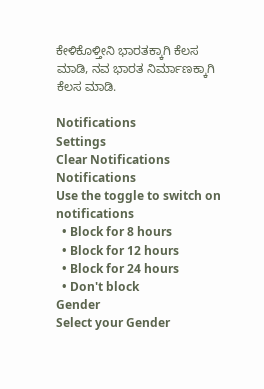ಕೇಳಿಕೊಳ್ತೀನಿ ಭಾರತಕ್ಕಾಗಿ ಕೆಲಸ ಮಾಡಿ, ನವ ಭಾರತ ನಿರ್ಮಾಣಕ್ಕಾಗಿ ಕೆಲಸ ಮಾಡಿ.

Notifications
Settings
Clear Notifications
Notifications
Use the toggle to switch on notifications
  • Block for 8 hours
  • Block for 12 hours
  • Block for 24 hours
  • Don't block
Gender
Select your Gender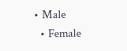• Male
  • Female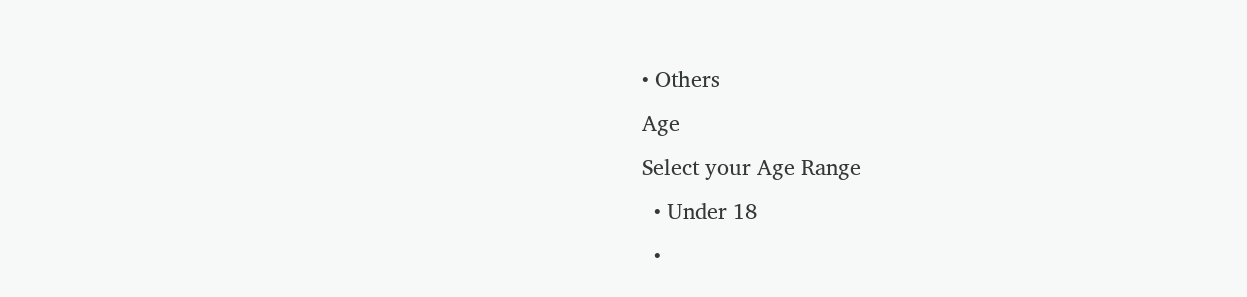• Others
Age
Select your Age Range
  • Under 18
  •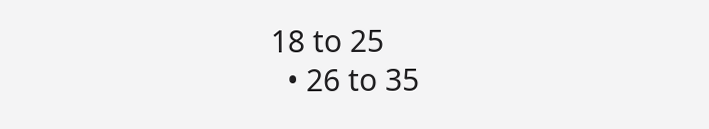18 to 25
  • 26 to 35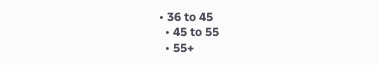• 36 to 45
  • 45 to 55
  • 55+